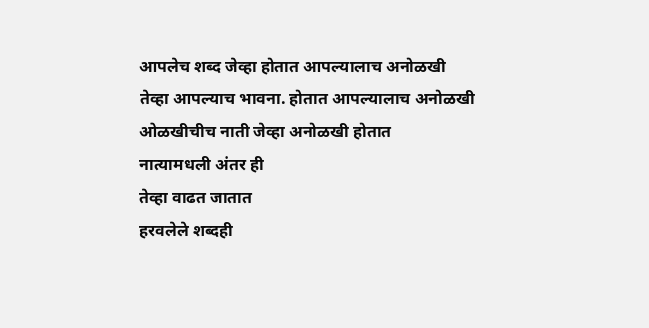आपलेच शब्द जेव्हा होतात आपल्यालाच अनोळखी
तेव्हा आपल्याच भावना. होतात आपल्यालाच अनोळखी
ओळखीचीच नाती जेव्हा अनोळखी होतात
नात्यामधली अंतर ही
तेव्हा वाढत जातात
हरवलेले शब्दही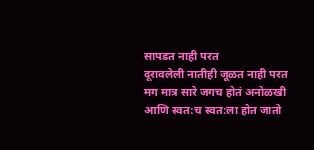सापडत नाही परत
दूरावलेली नातीही जूळत नाही परत
मग मात्र सारे जगच होतं अनोळखी
आणि स्वत:च स्वत:ला होत जातो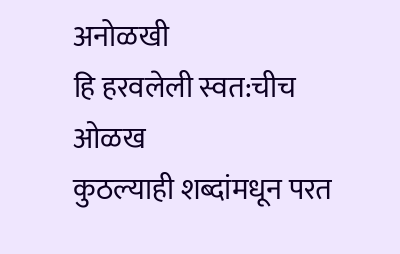अनोळखी
हि हरवलेली स्वत:चीच ओळख
कुठल्याही शब्दांमधून परत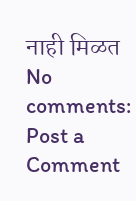नाही मिळत
No comments:
Post a Comment